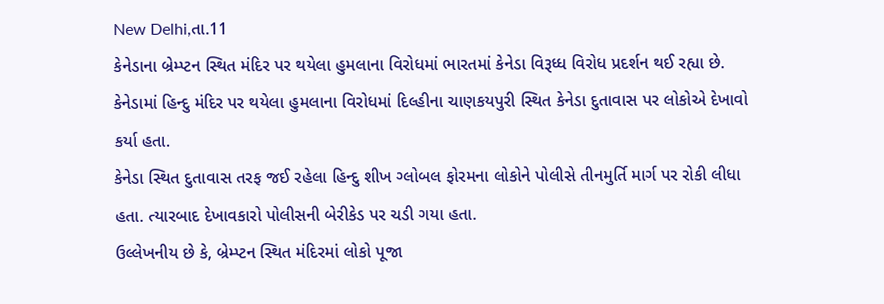New Delhi,તા.11
કેનેડાના બ્રેમ્પ્ટન સ્થિત મંદિર પર થયેલા હુમલાના વિરોધમાં ભારતમાં કેનેડા વિરૂધ્ધ વિરોધ પ્રદર્શન થઈ રહ્યા છે. કેનેડામાં હિન્દુ મંદિર પર થયેલા હુમલાના વિરોધમાં દિલ્હીના ચાણકયપુરી સ્થિત કેનેડા દુતાવાસ પર લોકોએ દેખાવો કર્યા હતા.
કેનેડા સ્થિત દુતાવાસ તરફ જઈ રહેલા હિન્દુ શીખ ગ્લોબલ ફોરમના લોકોને પોલીસે તીનમુર્તિ માર્ગ પર રોકી લીધા હતા. ત્યારબાદ દેખાવકારો પોલીસની બેરીકેડ પર ચડી ગયા હતા.
ઉલ્લેખનીય છે કે, બ્રેમ્પ્ટન સ્થિત મંદિરમાં લોકો પૂજા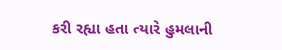કરી રહ્યા હતા ત્યારે હુમલાની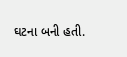ઘટના બની હતી.